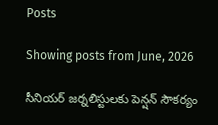Posts

Showing posts from June, 2026

సీనియర్ జర్నలిస్టులకు పెన్షన్ సౌకర్యం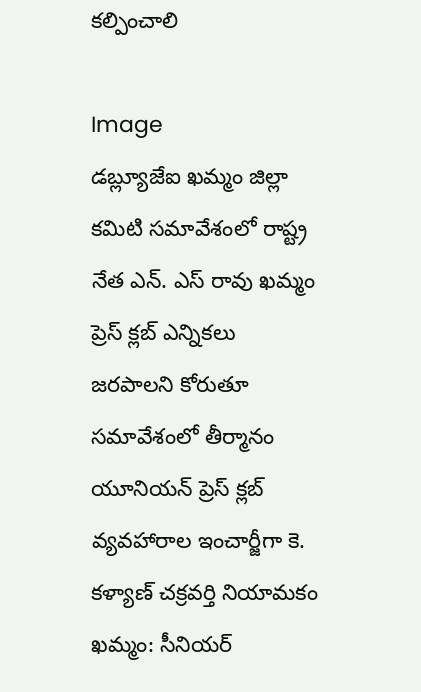కల్పించాలి

Image
డబ్ల్యూజేఐ ఖమ్మం జిల్లా కమిటి సమావేశంలో రాష్ట్ర నేత ఎన్. ఎస్ రావు ఖమ్మం ప్రెస్ క్లబ్ ఎన్నికలు జరపాలని కోరుతూ సమావేశంలో తీర్మానం  యూనియన్ ప్రెస్ క్లబ్ వ్యవహారాల ఇంచార్జీగా కె. కళ్యాణ్ చక్రవర్తి నియామకం ఖమ్మం: సీనియర్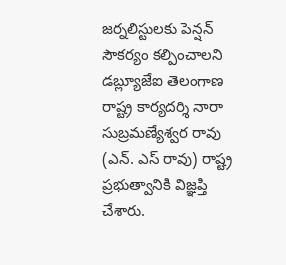జర్నలిస్టులకు పెన్షన్ సౌకర్యం కల్పించాలని డబ్ల్యూజేఐ తెలంగాణ రాష్ట్ర కార్యదర్శి నారా సుబ్రమణ్యేశ్వర రావు (ఎన్. ఎస్ రావు) రాష్ట్ర ప్రభుత్వానికి విజ్ఞప్తి చేశారు.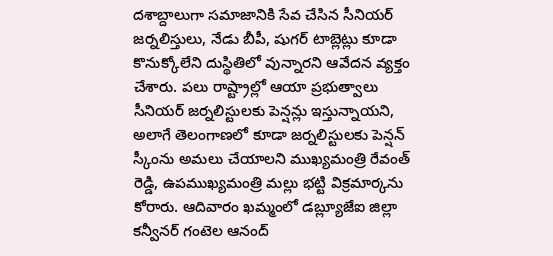దశాబ్దాలుగా సమాజానికి సేవ చేసిన సీనియర్ జర్నలిస్తులు, నేడు బీపీ, షుగర్ టాబ్లెట్లు కూడా కొనుక్కోలేని దుస్థితిలో వున్నారని ఆవేదన వ్యక్తం చేశారు. పలు రాష్ట్రాల్లో ఆయా ప్రభుత్వాలు సీనియర్ జర్నలిస్టులకు పెన్షన్లు ఇస్తున్నాయని, అలాగే తెలంగాణలో కూడా జర్నలిస్టులకు పెన్షన్ స్కీంను అమలు చేయాలని ముఖ్యమంత్రి రేవంత్ రెడ్డి, ఉపముఖ్యమంత్రి మల్లు భట్టి విక్రమార్కను కోరారు. ఆదివారం ఖమ్మంలో డబ్ల్యూజేఐ జిల్లా కన్వీనర్ గంటెల ఆనంద్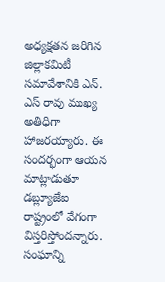అధ్యక్షతన జరిగిన జిల్లాకమిటీ సమావేశానికి ఎన్. ఎస్ రావు ముఖ్య అతిధిగా హాజరయ్యారు. ఈ సందర్భంగా ఆయన మాట్లాడుతూ డబ్ల్యూజేఐ రాష్ట్రంలో వేగంగా విస్తరిస్తోందన్నారు. సంఘాన్ని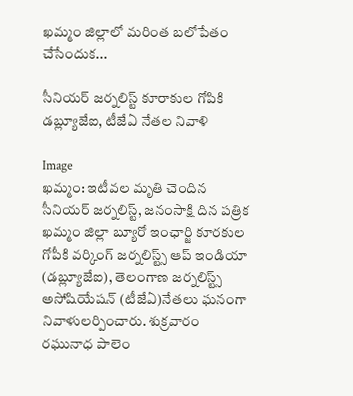ఖమ్మం జిల్లాలో మరింత బలోపేతం చేసేందుక...

సీనియర్ జర్నలిస్ట్ కూరాకుల గోపికి డబ్ల్యూజేఐ, టీజేఏ నేతల నివాళి

Image
ఖమ్మం: ఇటీవల మృతి చెందిన సీనియర్ జర్నలిస్ట్, జనంసాక్షి దిన పత్రిక ఖమ్మం జిల్లా బ్యూరో ఇంఛార్జి కూరకుల గోపీకి వర్కింగ్ జర్నలిస్ట్స్ ఆప్ ఇండియా (డబ్ల్యూజేఐ), తెలంగాణ జర్నలిస్ట్స్ అసోషియేషన్ (టీజేఏ)నేతలు ఘనంగా నివాళులర్పించారు. శుక్రవారం రఘునాధ పాలెం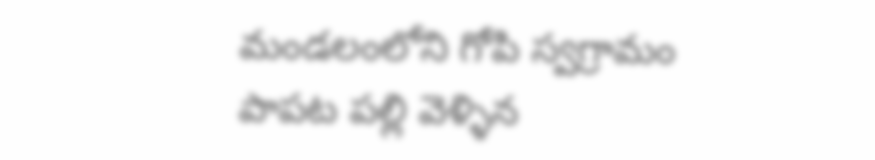మండలంలోని గోపి స్వగ్రామం పాపట పల్లి వెళ్ళిన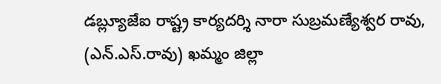డబ్ల్యూజేఐ రాష్ట్ర కార్యదర్శి నారా సుబ్రమణ్యేశ్వర రావు, (ఎన్.ఎస్.రావు) ఖమ్మం జిల్లా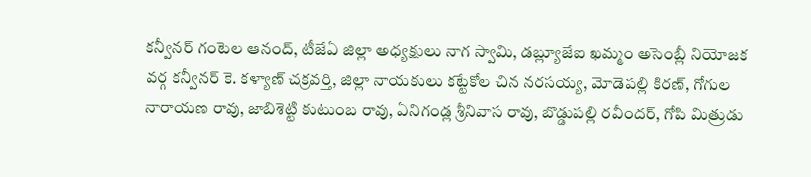కన్వీనర్ గంటెల ఆనంద్, టీజేఏ జిల్లా అధ్యక్షులు నాగ స్వామి, డబ్ల్యూజేఐ ఖమ్మం అసెంబ్లీ నియోజక వర్గ కన్వీనర్ కె. కళ్యాణ్ చక్రవర్తి, జిల్లా నాయకులు కట్టేకోల చిన నరసయ్య, మోడెపల్లి కిరణ్, గోగుల నారాయణ రావు, జాబిశెట్టి కుటుంబ రావు, ఏనిగండ్ల శ్రీనివాస రావు, బొడ్డుపల్లి రవీందర్, గోపి మిత్రుడు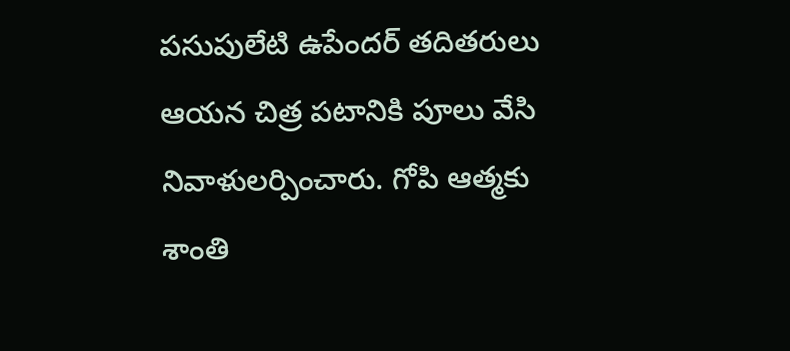పసుపులేటి ఉపేందర్ తదితరులు ఆయన చిత్ర పటానికి పూలు వేసి నివాళులర్పించారు. గోపి ఆత్మకు శాంతి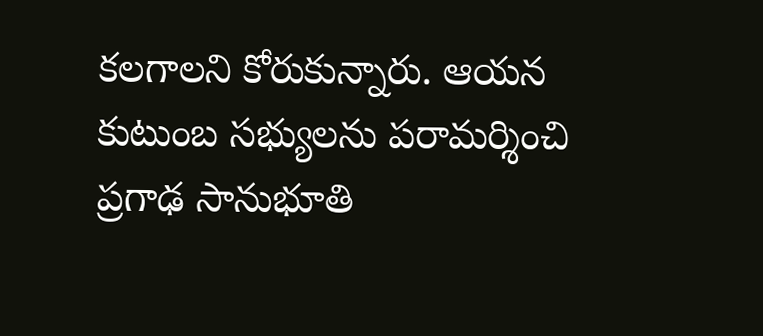కలగాలని కోరుకున్నారు. ఆయన కుటుంబ సభ్యులను పరామర్శించి ప్రగాఢ సానుభూతి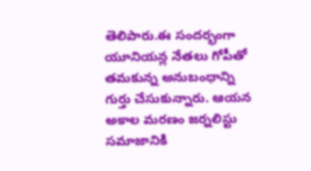తెలిపారు.ఈ సందర్భంగా యూనియన్ల నేతలు గోపీతో తమకున్న అనుబంధాన్ని గుర్తు చేసుకున్నారు. ఆయన అకాల మరణం జర్నలిస్టు సమాజానికి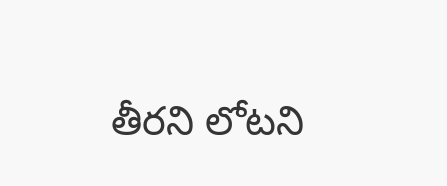తీరని లోటని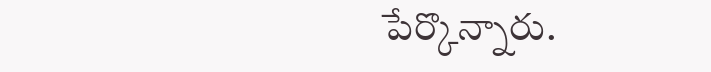పేర్కొన్నారు.